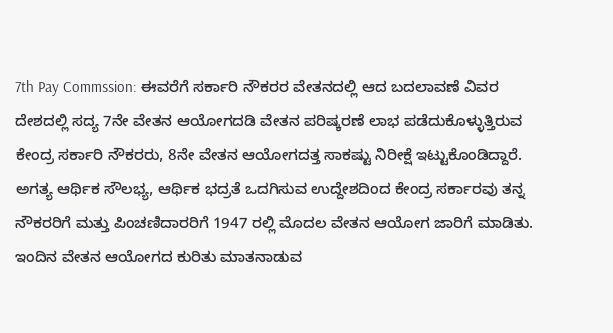7th Pay Commssion: ಈವರೆಗೆ ಸರ್ಕಾರಿ ನೌಕರರ ವೇತನದಲ್ಲಿ ಆದ ಬದಲಾವಣೆ ವಿವರ
ದೇಶದಲ್ಲಿ ಸದ್ಯ 7ನೇ ವೇತನ ಆಯೋಗದಡಿ ವೇತನ ಪರಿಷ್ಕರಣೆ ಲಾಭ ಪಡೆದುಕೊಳ್ಳುತ್ತಿರುವ ಕೇಂದ್ರ ಸರ್ಕಾರಿ ನೌಕರರು, 8ನೇ ವೇತನ ಆಯೋಗದತ್ತ ಸಾಕಷ್ಟು ನಿರೀಕ್ಷೆ ಇಟ್ಟುಕೊಂಡಿದ್ದಾರೆ. ಅಗತ್ಯ ಆರ್ಥಿಕ ಸೌಲಭ್ಯ, ಆರ್ಥಿಕ ಭದ್ರತೆ ಒದಗಿಸುವ ಉದ್ದೇಶದಿಂದ ಕೇಂದ್ರ ಸರ್ಕಾರವು ತನ್ನ ನೌಕರರಿಗೆ ಮತ್ತು ಪಿಂಚಣಿದಾರರಿಗೆ 1947 ರಲ್ಲಿ ಮೊದಲ ವೇತನ ಆಯೋಗ ಜಾರಿಗೆ ಮಾಡಿತು.
ಇಂದಿನ ವೇತನ ಆಯೋಗದ ಕುರಿತು ಮಾತನಾಡುವ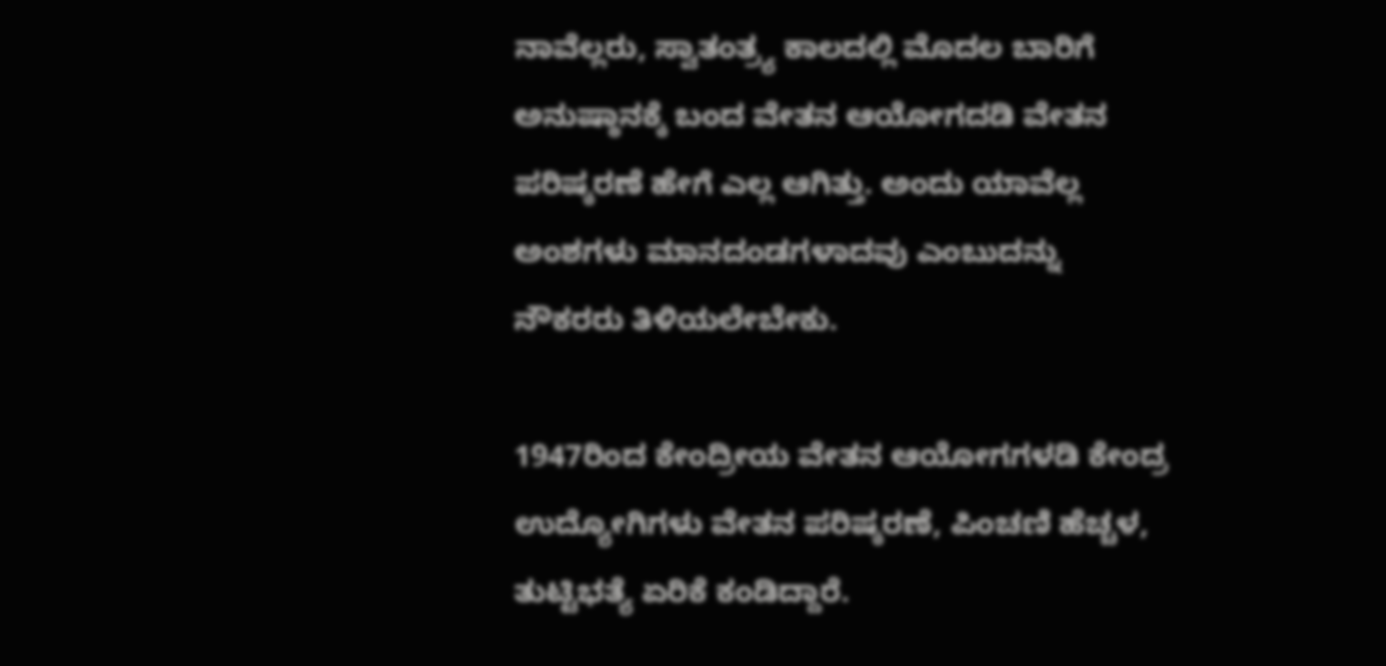ನಾವೆಲ್ಲರು, ಸ್ವಾತಂತ್ರ್ಯ ಕಾಲದಲ್ಲಿ ಮೊದಲ ಬಾರಿಗೆ ಅನುಷ್ಠಾನಕ್ಕೆ ಬಂದ ವೇತನ ಆಯೋಗದಡಿ ವೇತನ ಪರಿಷ್ಕರಣೆ ಹೇಗೆ ಎಲ್ಲ ಆಗಿತ್ತು. ಅಂದು ಯಾವೆಲ್ಲ ಅಂಶಗಳು ಮಾನದಂಡಗಳಾದವು ಎಂಬುದನ್ನು ನೌಕರರು ತಿಳಿಯಲೇಬೇಕು.

1947ರಿಂದ ಕೇಂದ್ರೀಯ ವೇತನ ಆಯೋಗಗಳಡಿ ಕೇಂದ್ರ ಉದ್ಯೋಗಿಗಳು ವೇತನ ಪರಿಷ್ಕರಣೆ, ಪಿಂಚಣಿ ಹೆಚ್ಚಳ, ತುಟ್ಟಿಭತ್ಯೆ ಏರಿಕೆ ಕಂಡಿದ್ದಾರೆ.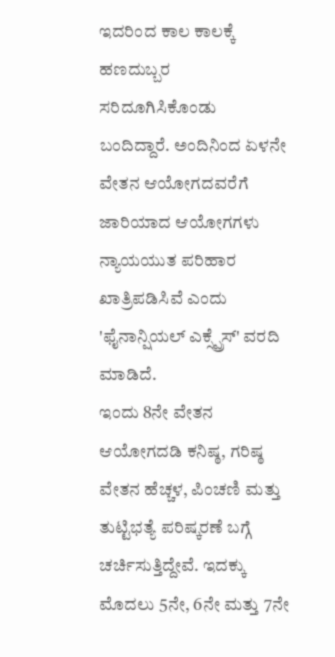ಇದರಿಂದ ಕಾಲ ಕಾಲಕ್ಕೆ ಹಣದುಬ್ಬರ ಸರಿದೂಗಿಸಿಕೊಂಡು ಬಂದಿದ್ದಾರೆ. ಅಂದಿನಿಂದ ಏಳನೇ ವೇತನ ಆಯೋಗದವರೆಗೆ ಜಾರಿಯಾದ ಆಯೋಗಗಳು ನ್ಯಾಯಯುತ ಪರಿಹಾರ ಖಾತ್ರಿಪಡಿಸಿವೆ ಎಂದು 'ಫೈನಾನ್ಷಿಯಲ್ ಎಕ್ಸ್ಪ್ರೆಸ್' ವರದಿ ಮಾಡಿದೆ.
ಇಂದು 8ನೇ ವೇತನ ಆಯೋಗದಡಿ ಕನಿಷ್ಠ, ಗರಿಷ್ಠ ವೇತನ ಹೆಚ್ಚಳ, ಪಿಂಚಣಿ ಮತ್ತು ತುಟ್ಟಿಭತ್ಯೆ ಪರಿಷ್ಕರಣೆ ಬಗ್ಗೆ ಚರ್ಚಿಸುತ್ತಿದ್ದೇವೆ. ಇದಕ್ಕು ಮೊದಲು 5ನೇ, 6ನೇ ಮತ್ತು 7ನೇ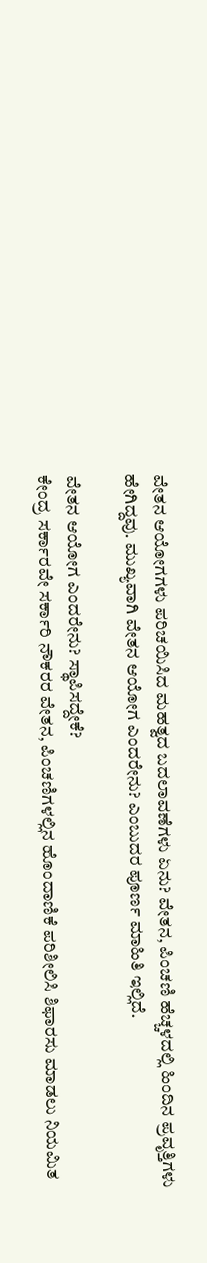ವೇತನ ಆಯೋಗಗಳು ಪರಿಚಯಿಸಿದ ಮಹತ್ವದ ಬದಲಾವಣೆಗಳು ಏನು? ವೇತನ, ಪಿಂಚಣಿ ಹೆಚ್ಚಳದಲ್ಲಿ ಹಿಂದಿನ ಪ್ರವೃತ್ತಿಗಳು ಹೇಗಿದ್ದವು. ಮುಖ್ಯವಾಗಿ ವೇತನ ಆಯೋಗ ಎಂದರೇನು? ಎಂಬುದರ ಪೂರ್ಣ ಮಾಹಿತಿ ಇಲ್ಲಿದೆ.

ವೇತನ ಆಯೋಗ ಎಂದರೇನು? ಸ್ಥಾಪಿಸದ್ದೇಕೆ?
ಕೇಂದ್ರ ಸರ್ಕಾರವೇ ಸರ್ಕಾರಿ ನೌಕರರ ವೇತನ, ಪಿಂಚಣಿಗಳಲ್ಲಿನ ಹೊಂದಾಣಿಕೆ ಪರಿಶೀಲಿಸಿ ಶಿಫಾರಸು ಮಾಡಲು ನಿಯಮಿತ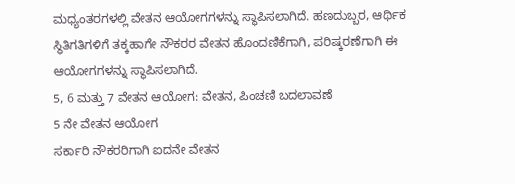ಮಧ್ಯಂತರಗಳಲ್ಲಿ ವೇತನ ಆಯೋಗಗಳನ್ನು ಸ್ಥಾಪಿಸಲಾಗಿದೆ. ಹಣದುಬ್ಬರ, ಆರ್ಥಿಕ ಸ್ಥಿತಿಗತಿಗಳಿಗೆ ತಕ್ಕಹಾಗೇ ನೌಕರರ ವೇತನ ಹೊಂದಣಿಕೆಗಾಗಿ, ಪರಿಷ್ಕರಣೆಗಾಗಿ ಈ ಆಯೋಗಗಳನ್ನು ಸ್ಥಾಪಿಸಲಾಗಿದೆ.
5, 6 ಮತ್ತು 7 ವೇತನ ಆಯೋಗ: ವೇತನ, ಪಿಂಚಣಿ ಬದಲಾವಣೆ
5 ನೇ ವೇತನ ಆಯೋಗ
ಸರ್ಕಾರಿ ನೌಕರರಿಗಾಗಿ ಐದನೇ ವೇತನ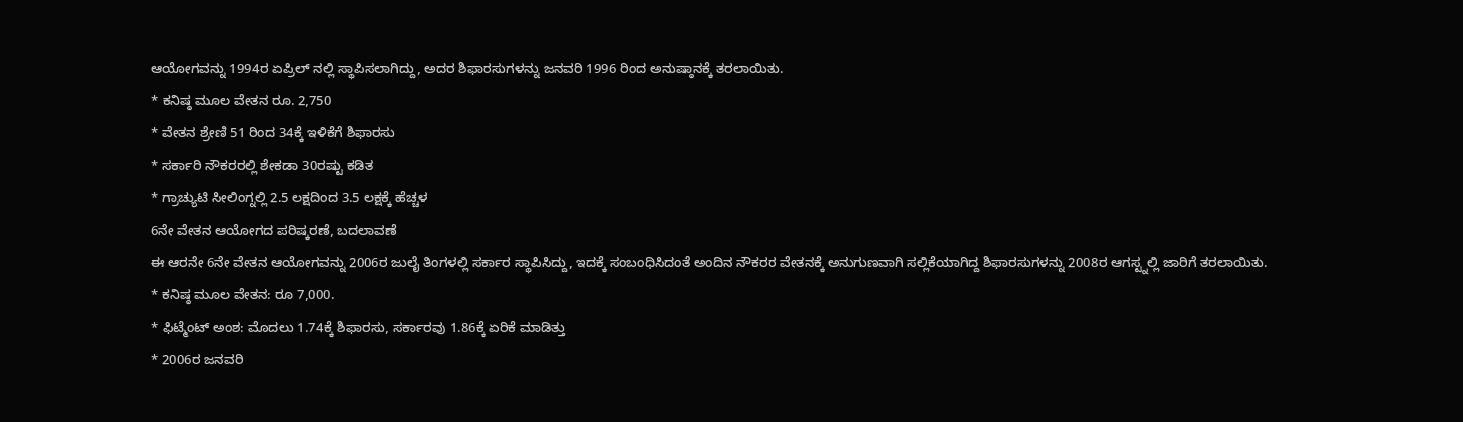ಆಯೋಗವನ್ನು 1994ರ ಏಪ್ರಿಲ್ ನಲ್ಲಿ ಸ್ಥಾಪಿಸಲಾಗಿದ್ದು, ಅದರ ಶಿಫಾರಸುಗಳನ್ನು ಜನವರಿ 1996 ರಿಂದ ಅನುಷ್ಠಾನಕ್ಕೆ ತರಲಾಯಿತು.
* ಕನಿಷ್ಠ ಮೂಲ ವೇತನ ರೂ. 2,750
* ವೇತನ ಶ್ರೇಣಿ 51 ರಿಂದ 34ಕ್ಕೆ ಇಳಿಕೆಗೆ ಶಿಫಾರಸು
* ಸರ್ಕಾರಿ ನೌಕರರಲ್ಲಿ ಶೇಕಡಾ 30ರಷ್ಟು ಕಡಿತ
* ಗ್ರಾಚ್ಯುಟಿ ಸೀಲಿಂಗ್ನಲ್ಲಿ 2.5 ಲಕ್ಷದಿಂದ 3.5 ಲಕ್ಷಕ್ಕೆ ಹೆಚ್ಚಳ
6ನೇ ವೇತನ ಆಯೋಗದ ಪರಿಷ್ಕರಣೆ, ಬದಲಾವಣೆ
ಈ ಆರನೇ 6ನೇ ವೇತನ ಆಯೋಗವನ್ನು 2006ರ ಜುಲೈ ತಿಂಗಳಲ್ಲಿ ಸರ್ಕಾರ ಸ್ಥಾಪಿಸಿದ್ದು, ಇದಕ್ಕೆ ಸಂಬಂಧಿಸಿದಂತೆ ಅಂದಿನ ನೌಕರರ ವೇತನಕ್ಕೆ ಅನುಗುಣವಾಗಿ ಸಲ್ಲಿಕೆಯಾಗಿದ್ದ ಶಿಫಾರಸುಗಳನ್ನು 2008ರ ಆಗಸ್ಟ್ನಲ್ಲಿ ಜಾರಿಗೆ ತರಲಾಯಿತು.
* ಕನಿಷ್ಠ ಮೂಲ ವೇತನ: ರೂ 7,000.
* ಫಿಟ್ಮೆಂಟ್ ಅಂಶ: ಮೊದಲು 1.74ಕ್ಕೆ ಶಿಫಾರಸು, ಸರ್ಕಾರವು 1.86ಕ್ಕೆ ಏರಿಕೆ ಮಾಡಿತ್ತು
* 2006ರ ಜನವರಿ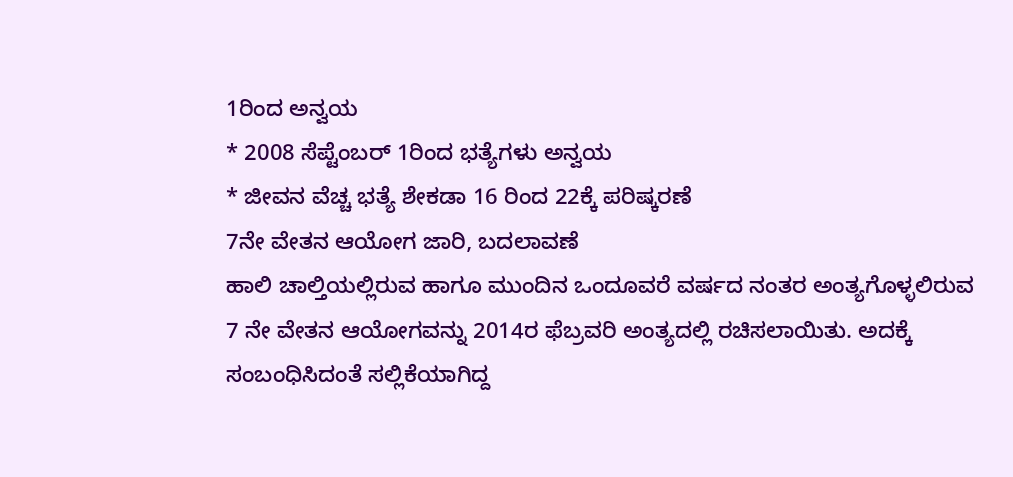1ರಿಂದ ಅನ್ವಯ
* 2008 ಸೆಪ್ಟೆಂಬರ್ 1ರಿಂದ ಭತ್ಯೆಗಳು ಅನ್ವಯ
* ಜೀವನ ವೆಚ್ಚ ಭತ್ಯೆ ಶೇಕಡಾ 16 ರಿಂದ 22ಕ್ಕೆ ಪರಿಷ್ಕರಣೆ
7ನೇ ವೇತನ ಆಯೋಗ ಜಾರಿ, ಬದಲಾವಣೆ
ಹಾಲಿ ಚಾಲ್ತಿಯಲ್ಲಿರುವ ಹಾಗೂ ಮುಂದಿನ ಒಂದೂವರೆ ವರ್ಷದ ನಂತರ ಅಂತ್ಯಗೊಳ್ಳಲಿರುವ 7 ನೇ ವೇತನ ಆಯೋಗವನ್ನು 2014ರ ಫೆಬ್ರವರಿ ಅಂತ್ಯದಲ್ಲಿ ರಚಿಸಲಾಯಿತು. ಅದಕ್ಕೆ ಸಂಬಂಧಿಸಿದಂತೆ ಸಲ್ಲಿಕೆಯಾಗಿದ್ದ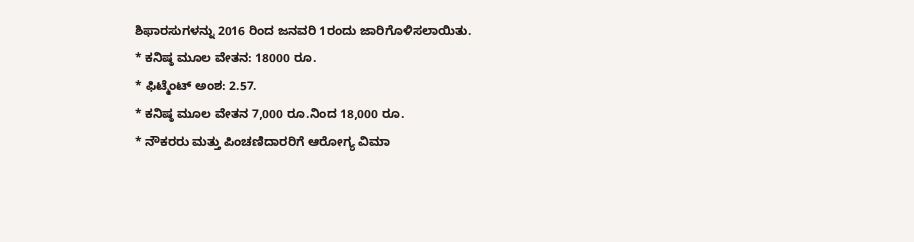ಶಿಫಾರಸುಗಳನ್ನು 2016 ರಿಂದ ಜನವರಿ 1ರಂದು ಜಾರಿಗೊಳಿಸಲಾಯಿತು.
* ಕನಿಷ್ಠ ಮೂಲ ವೇತನ: 18000 ರೂ.
* ಫಿಟ್ಮೆಂಟ್ ಅಂಶ: 2.57.
* ಕನಿಷ್ಠ ಮೂಲ ವೇತನ 7,000 ರೂ.ನಿಂದ 18,000 ರೂ.
* ನೌಕರರು ಮತ್ತು ಪಿಂಚಣಿದಾರರಿಗೆ ಆರೋಗ್ಯ ವಿಮಾ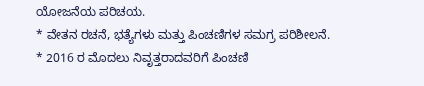ಯೋಜನೆಯ ಪರಿಚಯ.
* ವೇತನ ರಚನೆ, ಭತ್ಯೆಗಳು ಮತ್ತು ಪಿಂಚಣಿಗಳ ಸಮಗ್ರ ಪರಿಶೀಲನೆ.
* 2016 ರ ಮೊದಲು ನಿವೃತ್ತರಾದವರಿಗೆ ಪಿಂಚಣಿ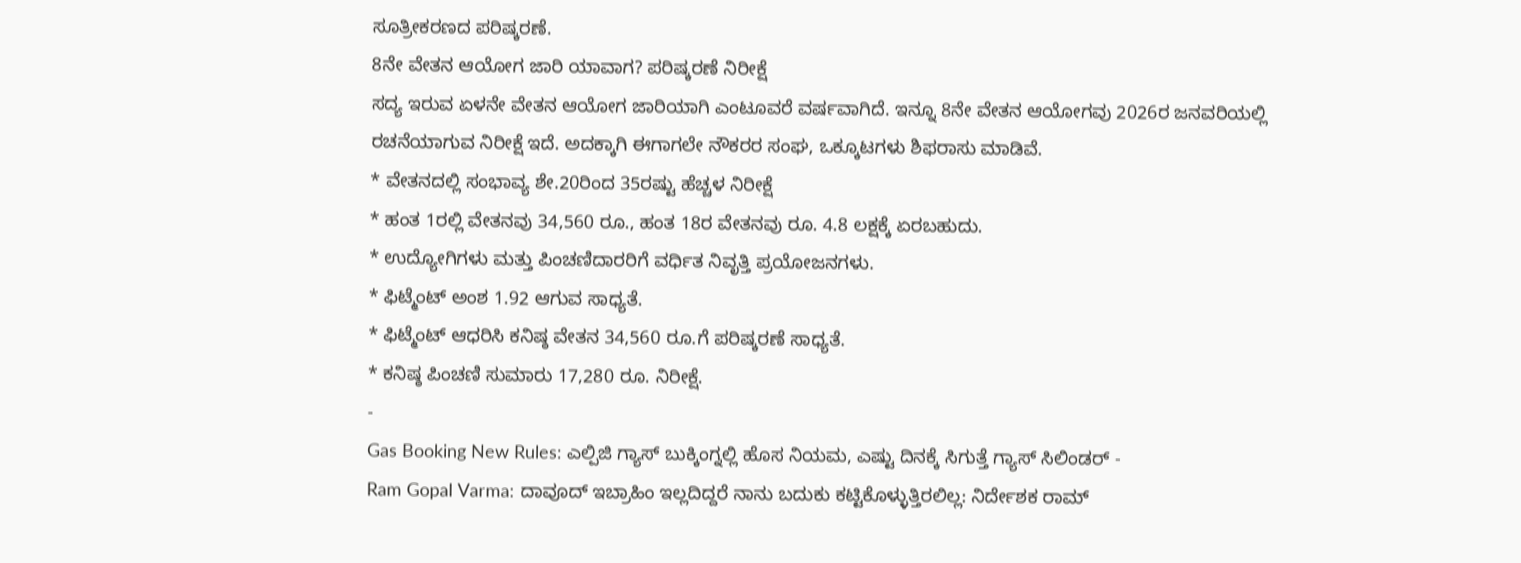ಸೂತ್ರೀಕರಣದ ಪರಿಷ್ಕರಣೆ.
8ನೇ ವೇತನ ಆಯೋಗ ಜಾರಿ ಯಾವಾಗ? ಪರಿಷ್ಕರಣೆ ನಿರೀಕ್ಷೆ
ಸದ್ಯ ಇರುವ ಏಳನೇ ವೇತನ ಆಯೋಗ ಜಾರಿಯಾಗಿ ಎಂಟೂವರೆ ವರ್ಷವಾಗಿದೆ. ಇನ್ನೂ 8ನೇ ವೇತನ ಆಯೋಗವು 2026ರ ಜನವರಿಯಲ್ಲಿ ರಚನೆಯಾಗುವ ನಿರೀಕ್ಷೆ ಇದೆ. ಅದಕ್ಕಾಗಿ ಈಗಾಗಲೇ ನೌಕರರ ಸಂಘ, ಒಕ್ಕೂಟಗಳು ಶಿಫರಾಸು ಮಾಡಿವೆ.
* ವೇತನದಲ್ಲಿ ಸಂಭಾವ್ಯ ಶೇ.20ರಿಂದ 35ರಷ್ಟು ಹೆಚ್ಚಳ ನಿರೀಕ್ಷೆ
* ಹಂತ 1ರಲ್ಲಿ ವೇತನವು 34,560 ರೂ., ಹಂತ 18ರ ವೇತನವು ರೂ. 4.8 ಲಕ್ಷಕ್ಕೆ ಏರಬಹುದು.
* ಉದ್ಯೋಗಿಗಳು ಮತ್ತು ಪಿಂಚಣಿದಾರರಿಗೆ ವರ್ಧಿತ ನಿವೃತ್ತಿ ಪ್ರಯೋಜನಗಳು.
* ಫಿಟ್ಮೆಂಟ್ ಅಂಶ 1.92 ಆಗುವ ಸಾಧ್ಯತೆ.
* ಫಿಟ್ಮೆಂಟ್ ಆಧರಿಸಿ ಕನಿಷ್ಠ ವೇತನ 34,560 ರೂ.ಗೆ ಪರಿಷ್ಕರಣೆ ಸಾಧ್ಯತೆ.
* ಕನಿಷ್ಠ ಪಿಂಚಣಿ ಸುಮಾರು 17,280 ರೂ. ನಿರೀಕ್ಷೆ.
-
Gas Booking New Rules: ಎಲ್ಪಿಜಿ ಗ್ಯಾಸ್ ಬುಕ್ಕಿಂಗ್ನಲ್ಲಿ ಹೊಸ ನಿಯಮ, ಎಷ್ಟು ದಿನಕ್ಕೆ ಸಿಗುತ್ತೆ ಗ್ಯಾಸ್ ಸಿಲಿಂಡರ್ -
Ram Gopal Varma: ದಾವೂದ್ ಇಬ್ರಾಹಿಂ ಇಲ್ಲದಿದ್ದರೆ ನಾನು ಬದುಕು ಕಟ್ಟಿಕೊಳ್ಳುತ್ತಿರಲಿಲ್ಲ: ನಿರ್ದೇಶಕ ರಾಮ್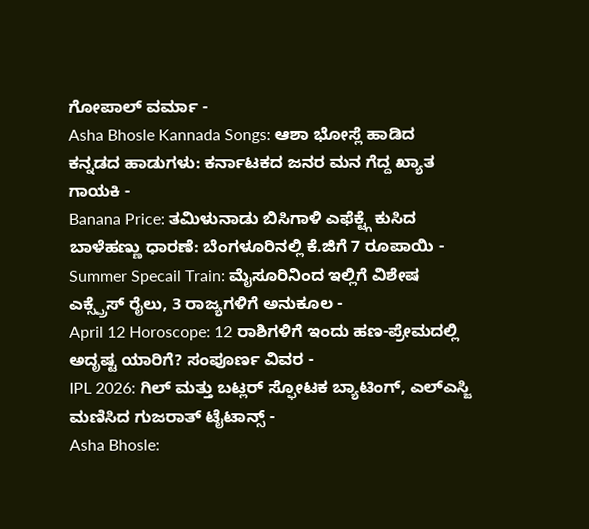ಗೋಪಾಲ್ ವರ್ಮಾ -
Asha Bhosle Kannada Songs: ಆಶಾ ಭೋಸ್ಲೆ ಹಾಡಿದ ಕನ್ನಡದ ಹಾಡುಗಳು: ಕರ್ನಾಟಕದ ಜನರ ಮನ ಗೆದ್ದ ಖ್ಯಾತ ಗಾಯಕಿ -
Banana Price: ತಮಿಳುನಾಡು ಬಿಸಿಗಾಳಿ ಎಫೆಕ್ಟ್ಗೆ ಕುಸಿದ ಬಾಳೆಹಣ್ಣು ಧಾರಣೆ: ಬೆಂಗಳೂರಿನಲ್ಲಿ ಕೆ.ಜಿಗೆ 7 ರೂಪಾಯಿ -
Summer Specail Train: ಮೈಸೂರಿನಿಂದ ಇಲ್ಲಿಗೆ ವಿಶೇಷ ಎಕ್ಸ್ಪ್ರೆಸ್ ರೈಲು, 3 ರಾಜ್ಯಗಳಿಗೆ ಅನುಕೂಲ -
April 12 Horoscope: 12 ರಾಶಿಗಳಿಗೆ ಇಂದು ಹಣ-ಪ್ರೇಮದಲ್ಲಿ ಅದೃಷ್ಟ ಯಾರಿಗೆ? ಸಂಪೂರ್ಣ ವಿವರ -
IPL 2026: ಗಿಲ್ ಮತ್ತು ಬಟ್ಲರ್ ಸ್ಫೋಟಕ ಬ್ಯಾಟಿಂಗ್, ಎಲ್ಎಸ್ಜಿ ಮಣಿಸಿದ ಗುಜರಾತ್ ಟೈಟಾನ್ಸ್ -
Asha Bhosle: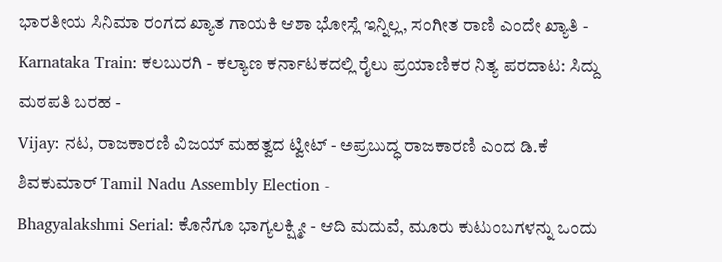ಭಾರತೀಯ ಸಿನಿಮಾ ರಂಗದ ಖ್ಯಾತ ಗಾಯಕಿ ಆಶಾ ಭೋಸ್ಲೆ ಇನ್ನಿಲ್ಲ, ಸಂಗೀತ ರಾಣಿ ಎಂದೇ ಖ್ಯಾತಿ -
Karnataka Train: ಕಲಬುರಗಿ - ಕಲ್ಯಾಣ ಕರ್ನಾಟಕದಲ್ಲಿ ರೈಲು ಪ್ರಯಾಣಿಕರ ನಿತ್ಯ ಪರದಾಟ: ಸಿದ್ದು ಮಠಪತಿ ಬರಹ -
Vijay: ನಟ, ರಾಜಕಾರಣಿ ವಿಜಯ್ ಮಹತ್ವದ ಟ್ವೀಟ್ - ಅಪ್ರಬುದ್ಧ ರಾಜಕಾರಣಿ ಎಂದ ಡಿ.ಕೆ ಶಿವಕುಮಾರ್ Tamil Nadu Assembly Election -
Bhagyalakshmi Serial: ಕೊನೆಗೂ ಭಾಗ್ಯಲಕ್ಷ್ಮೀ - ಆದಿ ಮದುವೆ, ಮೂರು ಕುಟುಂಬಗಳನ್ನು ಒಂದು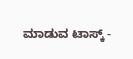ಮಾಡುವ ಟಾಸ್ಕ್ -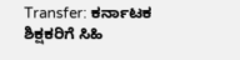Transfer: ಕರ್ನಾಟಕ ಶಿಕ್ಷಕರಿಗೆ ಸಿಹಿ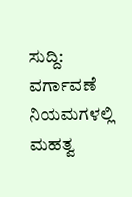ಸುದ್ದಿ: ವರ್ಗಾವಣೆ ನಿಯಮಗಳಲ್ಲಿ ಮಹತ್ವ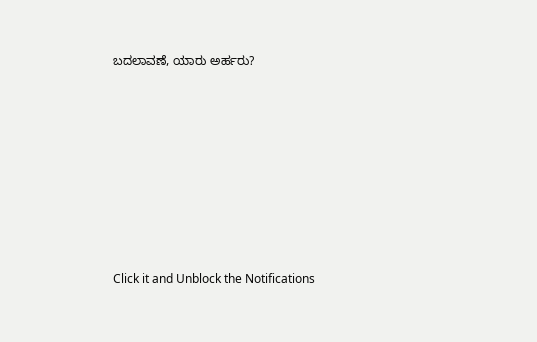ಬದಲಾವಣೆ, ಯಾರು ಅರ್ಹರು?












Click it and Unblock the Notifications